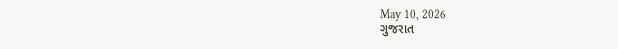May 10, 2026
ગુજરાત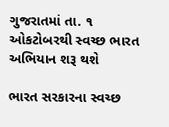ગુજરાતમાં તા. ૧ ઓકટોબરથી સ્વચ્છ ભારત અભિયાન શરૂ થશે

ભારત સરકારના સ્વચ્છ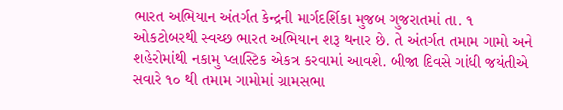ભારત અભિયાન અંતર્ગત કેન્દ્રની માર્ગદર્શિકા મુજબ ગુજરાતમાં તા. ૧ ઓકટોબરથી સ્વચ્છ ભારત અભિયાન શરૂ થનાર છે. તે અંતર્ગત તમામ ગામો અને શહેરોમાંથી નકામુ પ્લાસ્ટિક એકત્ર કરવામાં આવશે. બીજા દિવસે ગાંધી જયંતીએ સવારે ૧૦ થી તમામ ગામોમાં ગ્રામસભા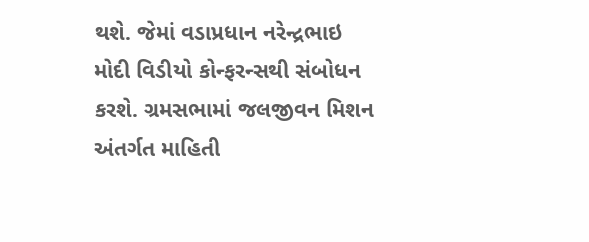થશે. જેમાં વડાપ્રધાન નરેન્દ્રભાઇ મોદી વિડીયો કોન્ફરન્સથી સંબોધન કરશે. ગ્રમસભામાં જલજીવન મિશન અંતર્ગત માહિતી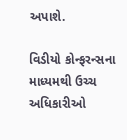અપાશે.

વિડીયો કોન્ફરન્સના માધ્યમથી ઉચ્ચ અધિકારીઓ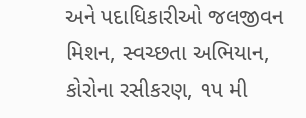અને પદાધિકારીઓ જલજીવન મિશન, સ્વચ્છતા અભિયાન, કોરોના રસીકરણ, ૧પ મી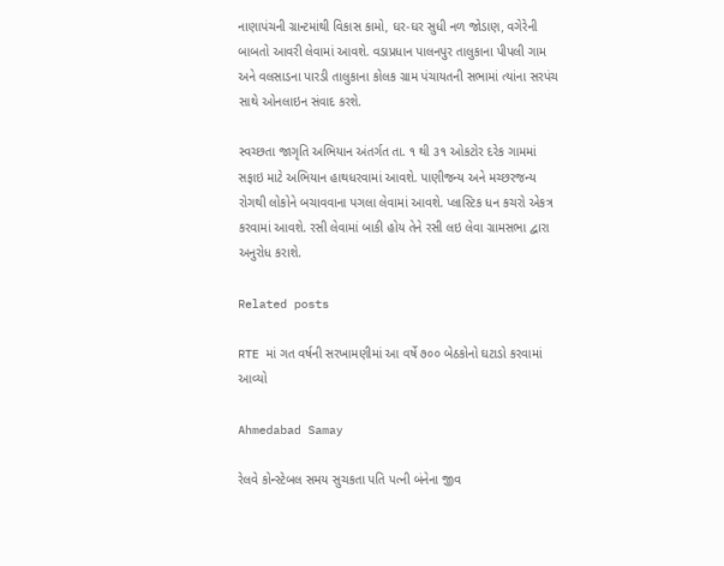નાણાપંચની ગ્રાન્ટમાંથી વિકાસ કામો, ઘર-ઘર સુધી નળ જોડાણ, વગેરેની બાબતો આવરી લેવામાં આવશે. વડાપ્રધાન પાલનપુર તાલુકાના પીપલી ગામ અને વલસાડના પારડી તાલુકાના કોલક ગ્રામ પંચાયતની સભામાં ત્યાંના સરપંચ સાથે ઓનલાઇન સંવાદ કરશે.

સ્વચ્છતા જાગૃતિ અભિયાન અંતર્ગત તા. ૧ થી ૩૧ ઓકટોર દરેક ગામમાં સફાઇ માટે અભિયાન હાથધરવામાં આવશે. પાણીજન્ય અને મચ્છરજન્ય રોગથી લોકોને બચાવવાના પગલા લેવામાં આવશે. પ્લાસ્ટિક ધન કચરો એકત્ર કરવામાં આવશે. રસી લેવામાં બાકી હોય તેને રસી લઇ લેવા ગ્રામસભા દ્વારા અનુરોધ કરાશે.

Related posts

RTE માં ગત વર્ષની સરખામણીમાં આ વર્ષે ૭૦૦ બેઠકોનો ઘટાડો કરવામાં આવ્યો

Ahmedabad Samay

રેલવે કોન્સ્ટેબલ સમય સુચકતા પતિ પત્ની બંનેના જીવ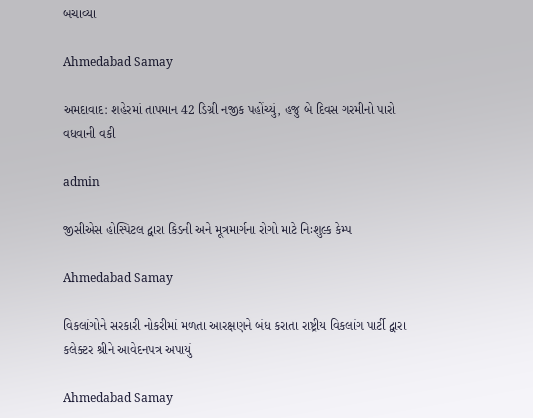બચાવ્યા

Ahmedabad Samay

અમદાવાદ: શહેરમાં તાપમાન 42 ડિગ્રી નજીક પહોંચ્યું, હજુ બે દિવસ ગરમીનો પારો વધવાની વકી

admin

જીસીએસ હોસ્પિટલ દ્વારા કિડની અને મૂત્રમાર્ગના રોગો માટે નિઃશુલ્ક કેમ્પ

Ahmedabad Samay

વિકલાંગોને સરકારી નોકરીમાં મળતા આરક્ષણને બંધ કરાતા રાષ્ટ્રીય વિકલાંગ પાર્ટી દ્વારા કલેક્ટર શ્રીને આવેદનપત્ર અપાયું

Ahmedabad Samay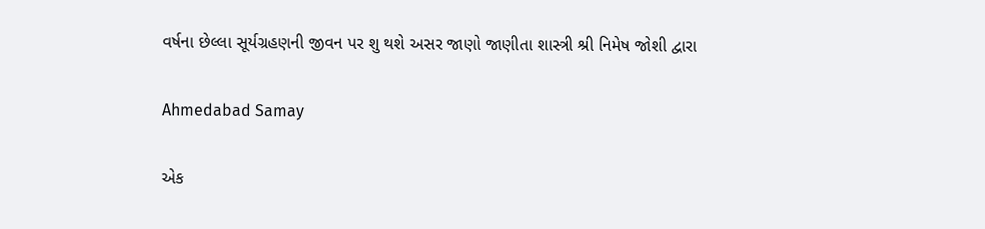વર્ષના છેલ્લા સૂર્યગ્રહણની જીવન પર શુ થશે અસર જાણો જાણીતા શાસ્ત્રી શ્રી નિમેષ જોશી દ્વારા

Ahmedabad Samay

એક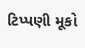ટિપ્પણી મૂકો